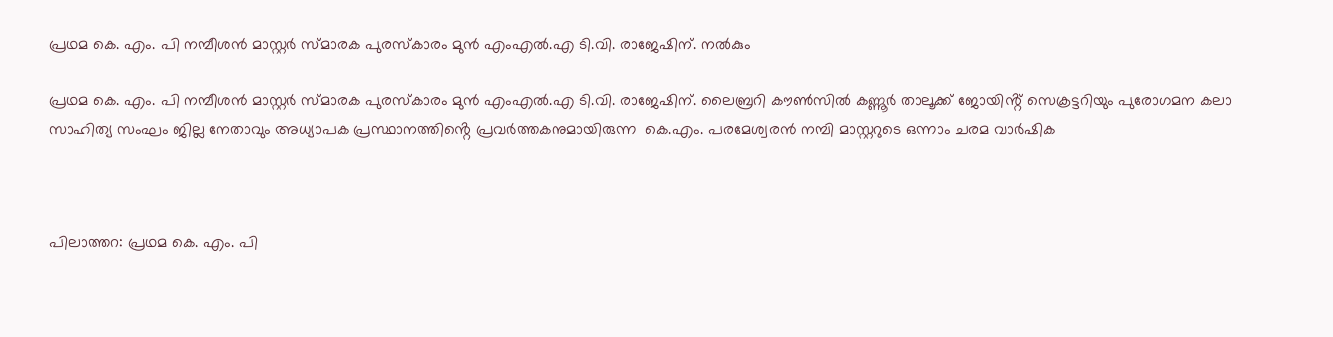പ്രഥമ കെ. എം. പി നമ്പീശൻ മാസ്റ്റർ സ്മാരക പുരസ്‌കാരം മുൻ എംഎൽ.എ ടി.വി. രാജേഷിന്. നൽകും

പ്രഥമ കെ. എം. പി നമ്പീശൻ മാസ്റ്റർ സ്മാരക പുരസ്‌കാരം മുൻ എംഎൽ.എ ടി.വി. രാജേഷിന്. ലൈബ്രറി കൗൺസിൽ കണ്ണൂർ താലൂക്ക് ജോയിൻ്റ് സെക്രട്ടറിയും പുരോഗമന കലാ സാഹിത്യ സംഘം ജില്ല നേതാവും അധ്യാപക പ്രസ്ഥാനത്തിൻ്റെ പ്രവർത്തകനുമായിരുന്ന  കെ.എം. പരമേശ്വരൻ നമ്പി മാസ്റ്ററുടെ ഒന്നാം ചരമ വാർഷിക



പിലാത്തറ: പ്രഥമ കെ. എം. പി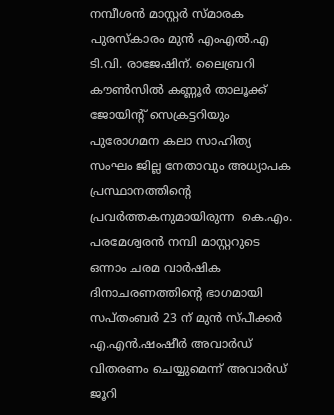നമ്പീശൻ മാസ്റ്റർ സ്മാരക പുരസ്‌കാരം മുൻ എംഎൽ.എ ടി.വി. രാജേഷിന്. ലൈബ്രറി കൗൺസിൽ കണ്ണൂർ താലൂക്ക് ജോയിൻ്റ് സെക്രട്ടറിയും പുരോഗമന കലാ സാഹിത്യ സംഘം ജില്ല നേതാവും അധ്യാപക പ്രസ്ഥാനത്തിൻ്റെ പ്രവർത്തകനുമായിരുന്ന  കെ.എം. പരമേശ്വരൻ നമ്പി മാസ്റ്ററുടെ ഒന്നാം ചരമ വാർഷിക ദിനാചരണത്തിൻ്റെ ഭാഗമായി  സപ്തംബർ 23 ന് മുൻ സ്പീക്കർ എ.എൻ.ഷംഷീർ അവാർഡ് വിതരണം ചെയ്യുമെന്ന് അവാർഡ് ജൂറി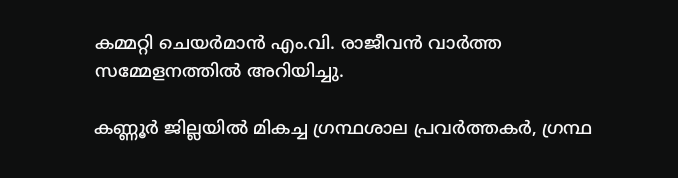കമ്മറ്റി ചെയർമാൻ എം.വി. രാജീവൻ വാർത്ത സമ്മേളനത്തിൽ അറിയിച്ചു.

കണ്ണൂർ ജില്ലയിൽ മികച്ച ഗ്രന്ഥശാല പ്രവർത്തകർ, ഗ്രന്ഥ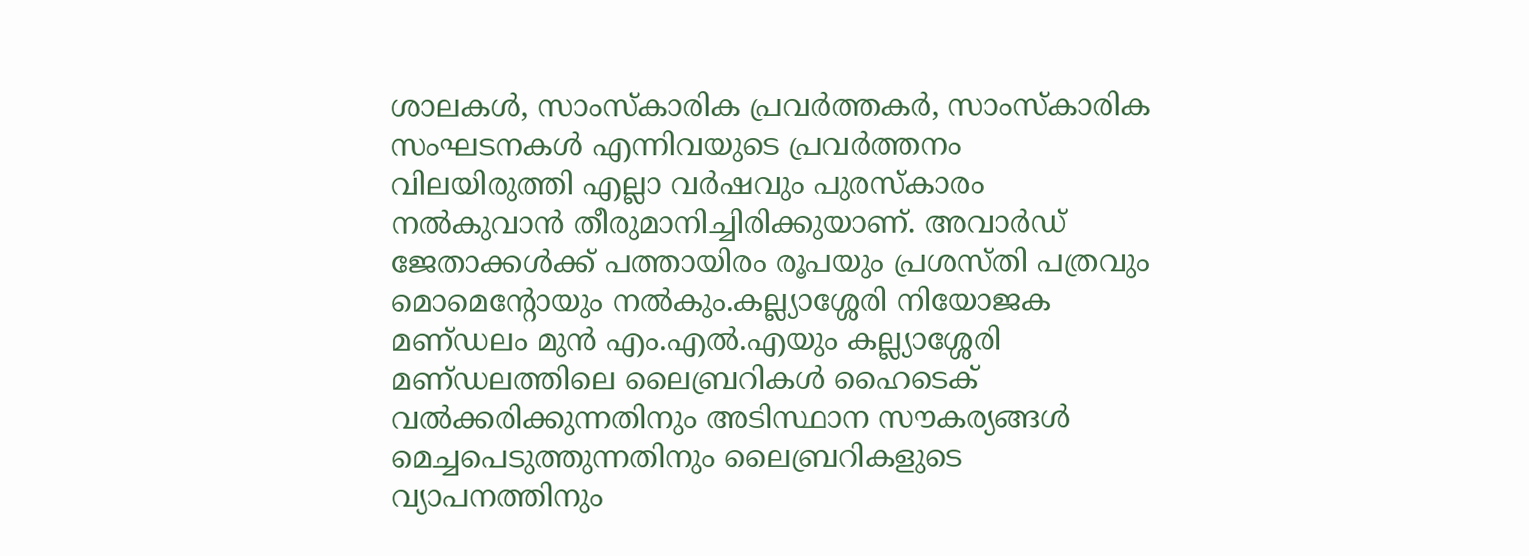ശാലകൾ, സാംസ്‌കാരിക പ്രവർത്തകർ, സാംസ്കാരിക സംഘടനകൾ എന്നിവയുടെ പ്രവർത്തനം വിലയിരുത്തി എല്ലാ വർഷവും പുരസ്‌കാരം നൽകുവാൻ തീരുമാനിച്ചിരിക്കുയാണ്. അവാർഡ് ജേതാക്കൾക്ക് പത്തായിരം രൂപയും പ്രശസ്‌തി പത്രവും മൊമെൻ്റോയും നൽകും.കല്ല്യാശ്ശേരി നിയോജക മണ്‌ഡലം മുൻ എം.എൽ.എയും കല്ല്യാശ്ശേരി മണ്‌ഡലത്തിലെ ലൈബ്രറികൾ ഹൈടെക് വൽക്കരിക്കുന്നതിനും അടിസ്ഥാന സൗകര്യങ്ങൾ മെച്ചപെടുത്തുന്നതിനും ലൈബ്രറികളുടെ വ്യാപനത്തിനും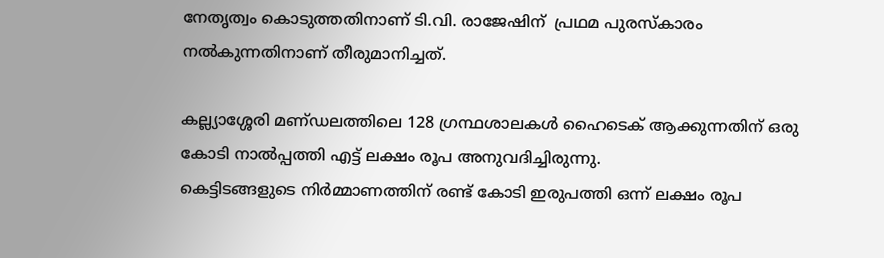നേതൃത്വം കൊടുത്തതിനാണ് ടി.വി. രാജേഷിന്  പ്രഥമ പുരസ്‌കാരം നൽകുന്നതിനാണ് തീരുമാനിച്ചത്.

കല്ല്യാശ്ശേരി മണ്‌ഡലത്തിലെ 128 ഗ്രന്ഥശാലകൾ ഹൈടെക് ആക്കുന്നതിന് ഒരു കോടി നാൽപ്പത്തി എട്ട് ലക്ഷം രൂപ അനുവദിച്ചിരുന്നു.
കെട്ടിടങ്ങളുടെ നിർമ്മാണത്തിന് രണ്ട് കോടി ഇരുപത്തി ഒന്ന് ലക്ഷം രൂപ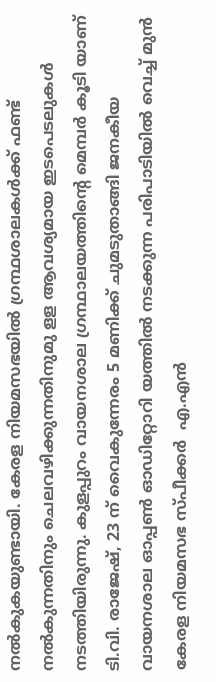നൽകുകയുണ്ടായി. കേരള നിയമസഭയിൽ ഗ്രന്ഥശാലകൾക്ക് ഫണ്ട് നൽകുന്നതിനും ചെലവഴിക്കുന്നതിനുമു ളള ആവശ്യമായ ഇടപെടലുകൾ നടത്തിയിരുന്നു. കുളപ്പുറം വായനശാല ഗ്രന്ഥാലയത്തിന്റെ മെമ്പർ കൂടി യാണ്  ടി.വി. രാജേഷ്, 23 ന് വൈകുന്നേരം 5 മണിക്ക് ചുമടുതാങ്ങി ജനകീയ വായനശാല ഓപ്പൺ ഓഡിറ്റോറി യത്തിൽ നടക്കുന്ന പരിപാടിയിൽ വെച്ച് മുൻ കേരള നിയമസഭ സ്‌പീക്കർ  എ.എൻ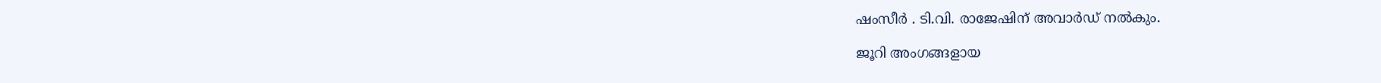ഷംസീർ . ടി.വി. രാജേഷിന് അവാർഡ് നൽകും.

ജൂറി അംഗങ്ങളായ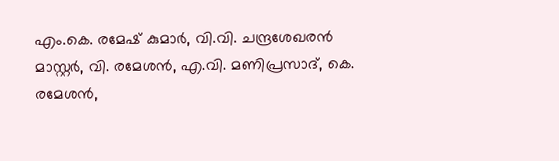എം.കെ. രമേഷ് കുമാർ, വി.വി. ചന്ദ്രശേഖരൻ മാസ്റ്റർ, വി. രമേശൻ, എ.വി. മണിപ്രസാദ്, കെ. രമേശൻ,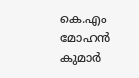കെ.എം മോഹൻ കുമാർ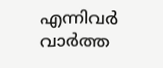എന്നിവർ വാർത്ത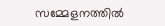സമ്മേളനത്തിൽ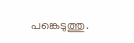പങ്കെടുത്തു.